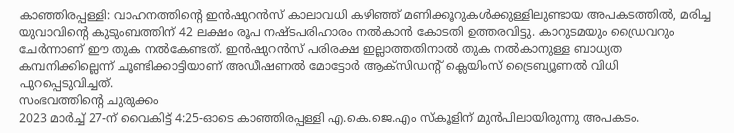കാഞ്ഞിരപ്പള്ളി: വാഹനത്തിന്റെ ഇൻഷുറൻസ് കാലാവധി കഴിഞ്ഞ് മണിക്കൂറുകൾക്കുള്ളിലുണ്ടായ അപകടത്തിൽ, മരിച്ച യുവാവിന്റെ കുടുംബത്തിന് 42 ലക്ഷം രൂപ നഷ്ടപരിഹാരം നൽകാൻ കോടതി ഉത്തരവിട്ടു. കാറുടമയും ഡ്രൈവറും ചേർന്നാണ് ഈ തുക നൽകേണ്ടത്. ഇൻഷുറൻസ് പരിരക്ഷ ഇല്ലാത്തതിനാൽ തുക നൽകാനുള്ള ബാധ്യത കമ്പനിക്കില്ലെന്ന് ചൂണ്ടിക്കാട്ടിയാണ് അഡീഷണൽ മോട്ടോർ ആക്സിഡന്റ് ക്ലെയിംസ് ട്രൈബ്യൂണൽ വിധി പുറപ്പെടുവിച്ചത്.
സംഭവത്തിന്റെ ചുരുക്കം
2023 മാർച്ച് 27-ന് വൈകിട്ട് 4:25-ഓടെ കാഞ്ഞിരപ്പള്ളി എ.കെ.ജെ.എം സ്കൂളിന് മുൻപിലായിരുന്നു അപകടം.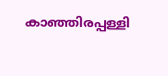കാഞ്ഞിരപ്പള്ളി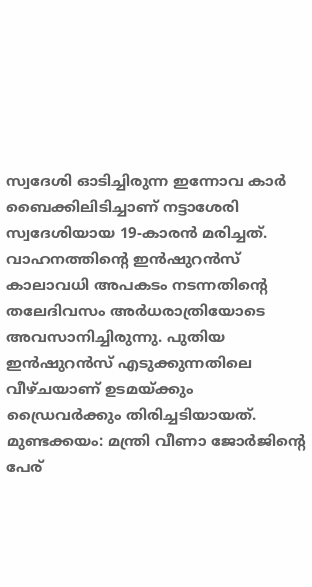സ്വദേശി ഓടിച്ചിരുന്ന ഇന്നോവ കാർ ബൈക്കിലിടിച്ചാണ് നട്ടാശേരി സ്വദേശിയായ 19-കാരൻ മരിച്ചത്.
വാഹനത്തിന്റെ ഇൻഷുറൻസ് കാലാവധി അപകടം നടന്നതിന്റെ തലേദിവസം അർധരാത്രിയോടെ അവസാനിച്ചിരുന്നു. പുതിയ ഇൻഷുറൻസ് എടുക്കുന്നതിലെ വീഴ്ചയാണ് ഉടമയ്ക്കും ഡ്രൈവർക്കും തിരിച്ചടിയായത്.
മുണ്ടക്കയം: മന്ത്രി വീണാ ജോർജിന്റെ പേര്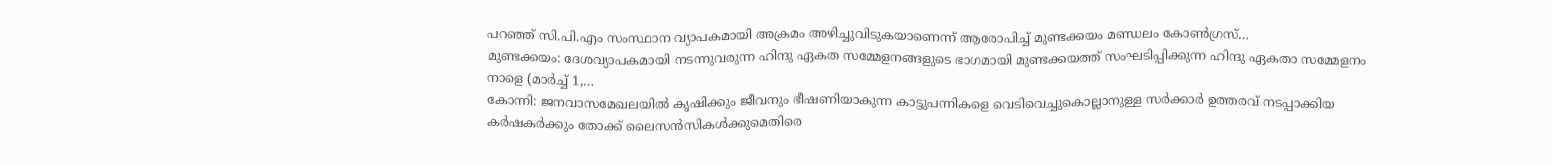പറഞ്ഞ് സി.പി.എം സംസ്ഥാന വ്യാപകമായി അക്രമം അഴിച്ചുവിടുകയാണെന്ന് ആരോപിച്ച് മുണ്ടക്കയം മണ്ഡലം കോൺഗ്രസ്…
മുണ്ടക്കയം: ദേശവ്യാപകമായി നടന്നുവരുന്ന ഹിന്ദു ഏകത സമ്മേളനങ്ങളുടെ ഭാഗമായി മുണ്ടക്കയത്ത് സംഘടിപ്പിക്കുന്ന ഹിന്ദു ഏകതാ സമ്മേളനം നാളെ (മാർച്ച് 1,…
കോന്നി: ജനവാസമേഖലയിൽ കൃഷിക്കും ജീവനും ഭീഷണിയാകുന്ന കാട്ടുപന്നികളെ വെടിവെച്ചുകൊല്ലാനുള്ള സർക്കാർ ഉത്തരവ് നടപ്പാക്കിയ കർഷകർക്കും തോക്ക് ലൈസൻസികൾക്കുമെതിരെ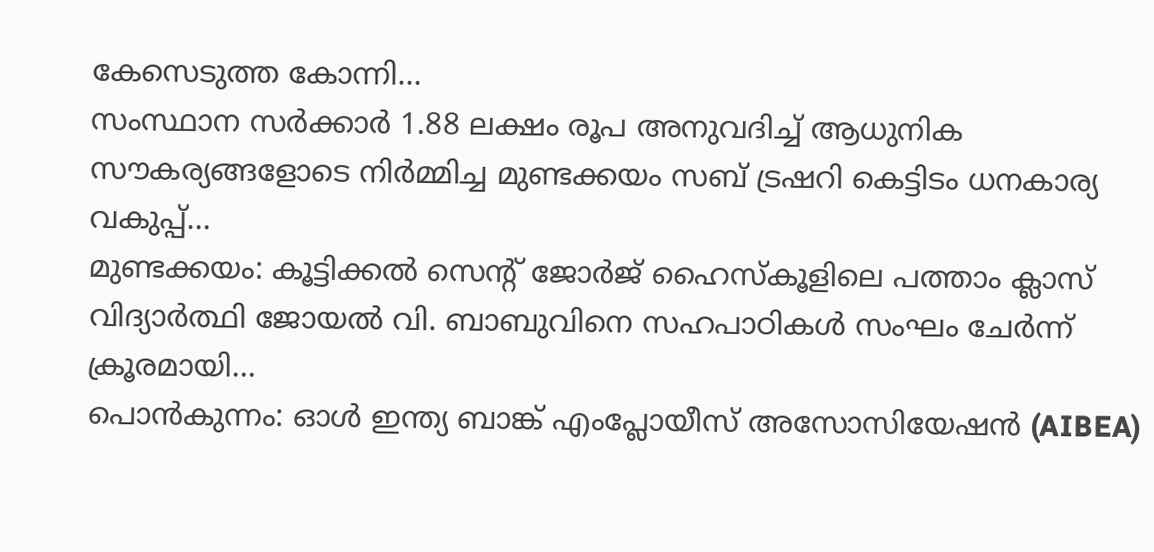കേസെടുത്ത കോന്നി…
സംസ്ഥാന സർക്കാർ 1.88 ലക്ഷം രൂപ അനുവദിച്ച് ആധുനിക സൗകര്യങ്ങളോടെ നിർമ്മിച്ച മുണ്ടക്കയം സബ് ട്രഷറി കെട്ടിടം ധനകാര്യ വകുപ്പ്…
മുണ്ടക്കയം: കൂട്ടിക്കൽ സെന്റ് ജോർജ് ഹൈസ്കൂളിലെ പത്താം ക്ലാസ് വിദ്യാർത്ഥി ജോയൽ വി. ബാബുവിനെ സഹപാഠികൾ സംഘം ചേർന്ന് ക്രൂരമായി…
പൊൻകുന്നം: ഓൾ ഇന്ത്യ ബാങ്ക് എംപ്ലോയീസ് അസോസിയേഷൻ (AIBEA)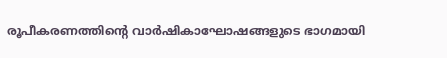രൂപീകരണത്തിന്റെ വാർഷികാഘോഷങ്ങളുടെ ഭാഗമായി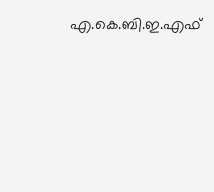എ.കെ.ബി.ഇ.എഫ്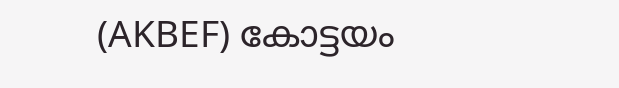(AKBEF) കോട്ടയം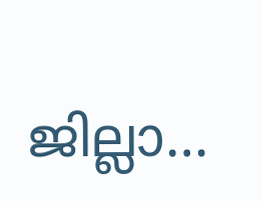ജില്ലാ…